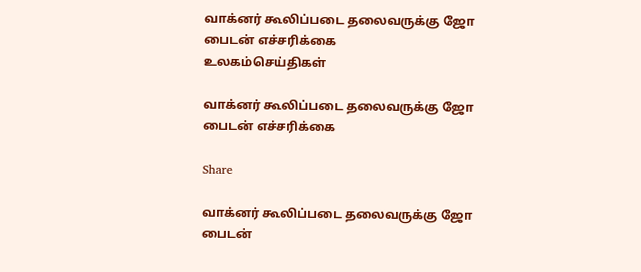வாக்னர் கூலிப்படை தலைவருக்கு ஜோ பைடன் எச்சரிக்கை
உலகம்செய்திகள்

வாக்னர் கூலிப்படை தலைவருக்கு ஜோ பைடன் எச்சரிக்கை

Share

வாக்னர் கூலிப்படை தலைவருக்கு ஜோ பைடன்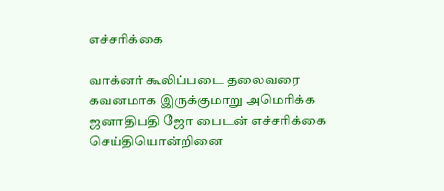எச்சரிக்கை

வாக்னர் கூலிப்படை தலைவரை கவனமாக இருக்குமாறு அமெரிக்க ஜனாதிபதி ஜோ பைடன் எச்சரிக்கை செய்தியொன்றினை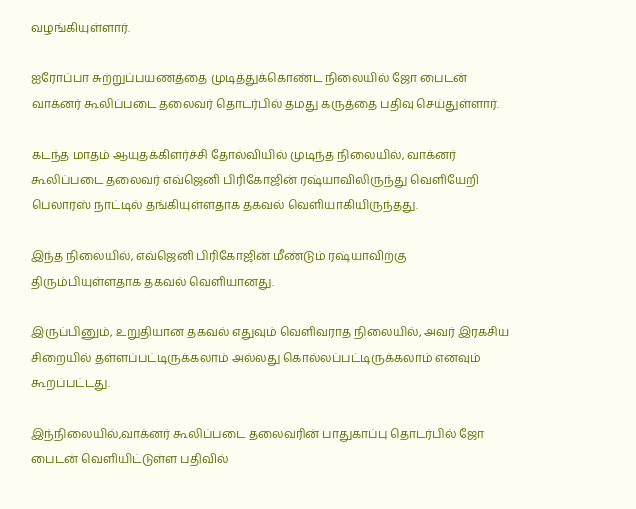வழங்கியுள்ளார்.

ஐரோப்பா சுற்றுப்பயணத்தை முடித்துக்கொண்ட நிலையில் ஜோ பைடன் வாக்னர் கூலிப்படை தலைவர் தொடர்பில் தமது கருத்தை பதிவு செய்துள்ளார்.

கடந்த மாதம் ஆயுதக்கிளர்ச்சி தோல்வியில் முடிந்த நிலையில், வாக்னர் கூலிப்படை தலைவர் எவ்ஜெனி பிரிகோஜின் ரஷ்யாவிலிருந்து வெளியேறி பெலாரஸ் நாட்டில் தங்கியுள்ளதாக தகவல் வெளியாகியிருந்தது.

இந்த நிலையில், எவ்ஜெனி பிரிகோஜின் மீண்டும் ரஷ்யாவிற்கு திரும்பியுள்ளதாக தகவல் வெளியானது.

இருப்பினும், உறுதியான தகவல் எதுவும் வெளிவராத நிலையில், அவர் இரகசிய சிறையில் தள்ளப்பட்டிருக்கலாம் அல்லது கொல்லப்பட்டிருக்கலாம் எனவும் கூறப்பட்டது.

இந்நிலையில்,வாக்னர் கூலிப்படை தலைவரின் பாதுகாப்பு தொடர்பில் ஜோ பைடன் வெளியிட்டுள்ள பதிவில்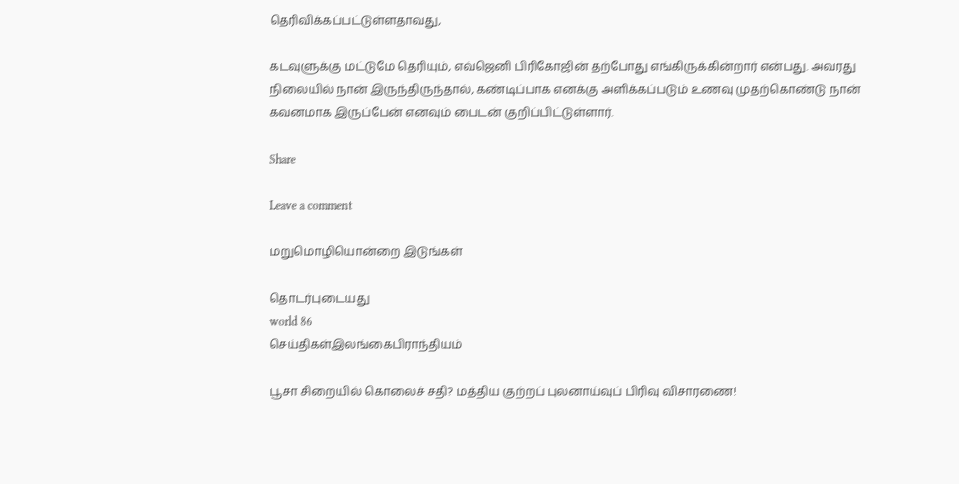தெரிவிக்கப்பட்டுள்ளதாவது,

கடவுளுக்கு மட்டுமே தெரியும், எவ்ஜெனி பிரிகோஜின் தற்போது எங்கிருக்கின்றார் என்பது. அவரது நிலையில் நான் இருந்திருந்தால், கண்டிப்பாக எனக்கு அளிக்கப்படும் உணவு முதற்கொண்டு நான் கவனமாக இருப்பேன் எனவும் பைடன் குறிப்பிட்டுள்ளார்.

Share

Leave a comment

மறுமொழியொன்றை இடுங்கள்

தொடர்புடையது
world 86
செய்திகள்இலங்கைபிராந்தியம்

பூசா சிறையில் கொலைச் சதி? மத்திய குற்றப் புலனாய்வுப் பிரிவு விசாரணை!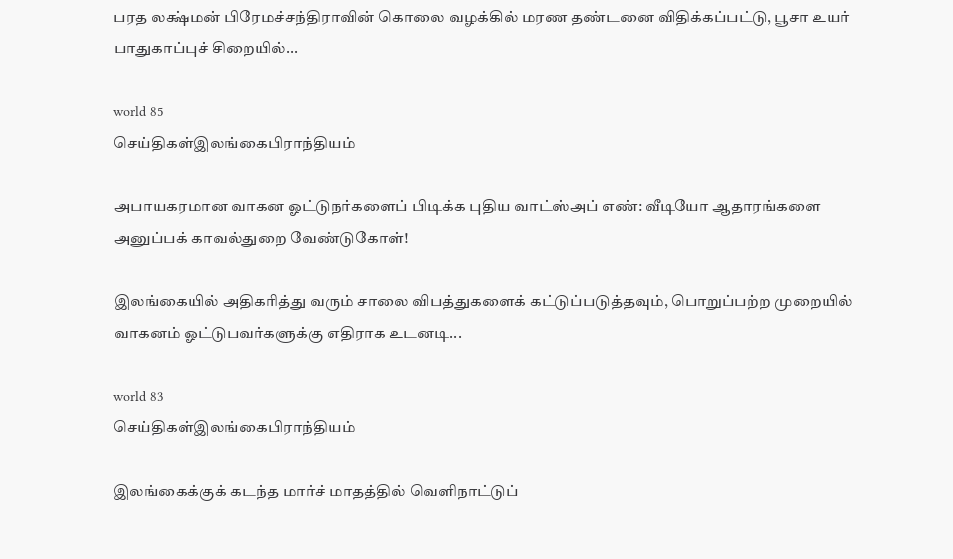பரத லக்ஷ்மன் பிரேமச்சந்திராவின் கொலை வழக்கில் மரண தண்டனை விதிக்கப்பட்டு, பூசா உயர் பாதுகாப்புச் சிறையில்...

world 85
செய்திகள்இலங்கைபிராந்தியம்

அபாயகரமான வாகன ஓட்டுநர்களைப் பிடிக்க புதிய வாட்ஸ்அப் எண்: வீடியோ ஆதாரங்களை அனுப்பக் காவல்துறை வேண்டுகோள்!

இலங்கையில் அதிகரித்து வரும் சாலை விபத்துகளைக் கட்டுப்படுத்தவும், பொறுப்பற்ற முறையில் வாகனம் ஓட்டுபவர்களுக்கு எதிராக உடனடி...

world 83
செய்திகள்இலங்கைபிராந்தியம்

இலங்கைக்குக் கடந்த மார்ச் மாதத்தில் வெளிநாட்டுப்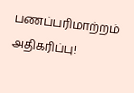பணப்பரிமாற்றம் அதிகரிப்பு!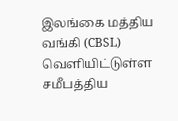இலங்கை மத்திய வங்கி (CBSL) வெளியிட்டுள்ள சமீபத்திய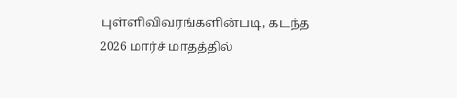புள்ளிவிவரங்களின்படி, கடந்த 2026 மார்ச் மாதத்தில்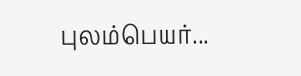புலம்பெயர்...